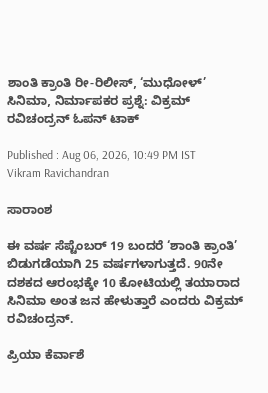ಶಾಂತಿ ಕ್ರಾಂತಿ ರೀ-ರಿಲೀಸ್, ‘ಮುಧೋಳ್’ ಸಿನಿಮಾ, ನಿರ್ಮಾಪಕರ ಪ್ರಶ್ನೆ: ವಿಕ್ರಮ್ ರವಿಚಂದ್ರನ್ ಓಪನ್ ಟಾಕ್

Published : Aug 06, 2026, 10:49 PM IST
Vikram Ravichandran

ಸಾರಾಂಶ

ಈ ವರ್ಷ ಸೆಪ್ಟೆಂಬರ್‌ 19 ಬಂದರೆ ‘ಶಾಂತಿ ಕ್ರಾಂತಿ’ ಬಿಡುಗಡೆಯಾಗಿ 25 ವರ್ಷಗಳಾಗುತ್ತದೆ. 90ನೇ ದಶಕದ ಆರಂಭಕ್ಕೇ 10 ಕೋಟಿಯಲ್ಲಿ ತಯಾರಾದ ಸಿನಿಮಾ ಅಂತ ಜನ ಹೇಳುತ್ತಾರೆ ಎಂದರು ವಿಕ್ರಮ್ ರವಿಚಂದ್ರನ್.

ಪ್ರಿಯಾ ಕೆರ್ವಾಶೆ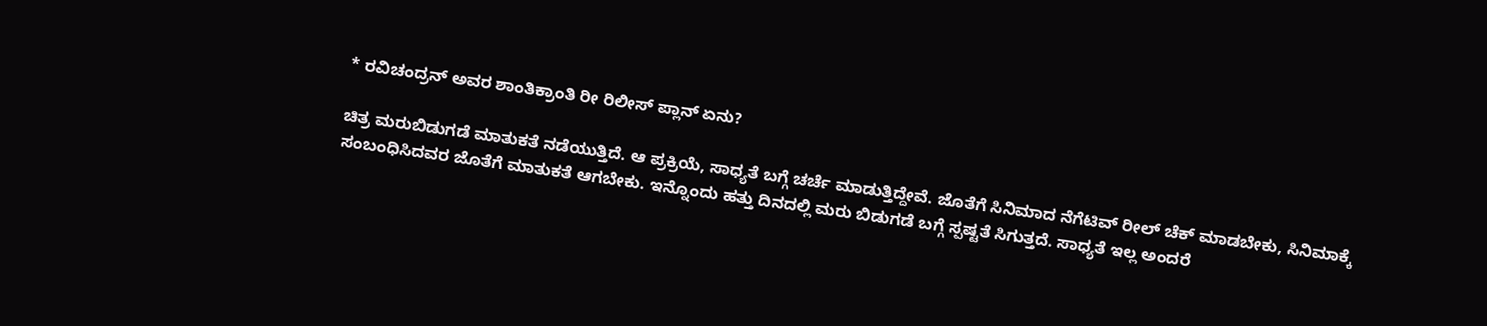* ರವಿಚಂದ್ರನ್‌ ಅವರ ಶಾಂತಿಕ್ರಾಂತಿ ರೀ ರಿಲೀಸ್ ಪ್ಲಾನ್‌ ಏನು?

ಚಿತ್ರ ಮರುಬಿಡುಗಡೆ ಮಾತುಕತೆ ನಡೆಯುತ್ತಿದೆ. ಆ ಪ್ರಕ್ರಿಯೆ, ಸಾಧ್ಯತೆ ಬಗ್ಗೆ ಚರ್ಚೆ ಮಾಡುತ್ತಿದ್ದೇವೆ. ಜೊತೆಗೆ ಸಿನಿಮಾದ ನೆಗೆಟಿವ್‌ ರೀಲ್‌ ಚೆಕ್‌ ಮಾಡಬೇಕು, ಸಿನಿಮಾಕ್ಕೆ ಸಂಬಂಧಿಸಿದವರ ಜೊತೆಗೆ ಮಾತುಕತೆ ಆಗಬೇಕು. ಇನ್ನೊಂದು ಹತ್ತು ದಿನದಲ್ಲಿ ಮರು ಬಿಡುಗಡೆ ಬಗ್ಗೆ ಸ್ಪಷ್ಟತೆ ಸಿಗುತ್ತದೆ. ಸಾಧ್ಯತೆ ಇಲ್ಲ ಅಂದರೆ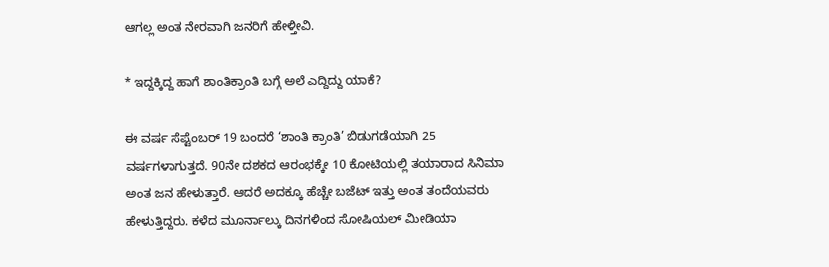ಆಗಲ್ಲ ಅಂತ ನೇರವಾಗಿ ಜನರಿಗೆ ಹೇಳ್ತೀವಿ.

* ಇದ್ದಕ್ಕಿದ್ದ ಹಾಗೆ ಶಾಂತಿಕ್ರಾಂತಿ ಬಗ್ಗೆ ಅಲೆ ಎದ್ದಿದ್ದು ಯಾಕೆ?

ಈ ವರ್ಷ ಸೆಪ್ಟೆಂಬರ್‌ 19 ಬಂದರೆ ‘ಶಾಂತಿ ಕ್ರಾಂತಿ’ ಬಿಡುಗಡೆಯಾಗಿ 25 ವರ್ಷಗಳಾಗುತ್ತದೆ. 90ನೇ ದಶಕದ ಆರಂಭಕ್ಕೇ 10 ಕೋಟಿಯಲ್ಲಿ ತಯಾರಾದ ಸಿನಿಮಾ ಅಂತ ಜನ ಹೇಳುತ್ತಾರೆ. ಆದರೆ ಅದಕ್ಕೂ ಹೆಚ್ಚೇ ಬಜೆಟ್‌ ಇತ್ತು ಅಂತ ತಂದೆಯವರು ಹೇಳುತ್ತಿದ್ದರು. ಕಳೆದ ಮೂರ್ನಾಲ್ಕು ದಿನಗಳಿಂದ ಸೋಷಿಯಲ್‌ ಮೀಡಿಯಾ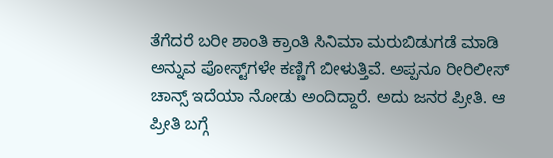ತೆಗೆದರೆ ಬರೀ ಶಾಂತಿ ಕ್ರಾಂತಿ ಸಿನಿಮಾ ಮರುಬಿಡುಗಡೆ ಮಾಡಿ ಅನ್ನುವ ಪೋಸ್ಟ್‌ಗಳೇ ಕಣ್ಣಿಗೆ ಬೀಳುತ್ತಿವೆ. ಅಪ್ಪನೂ ರೀರಿಲೀಸ್‌ ಚಾನ್ಸ್‌ ಇದೆಯಾ ನೋಡು ಅಂದಿದ್ದಾರೆ. ಅದು ಜನರ ಪ್ರೀತಿ. ಆ ಪ್ರೀತಿ ಬಗ್ಗೆ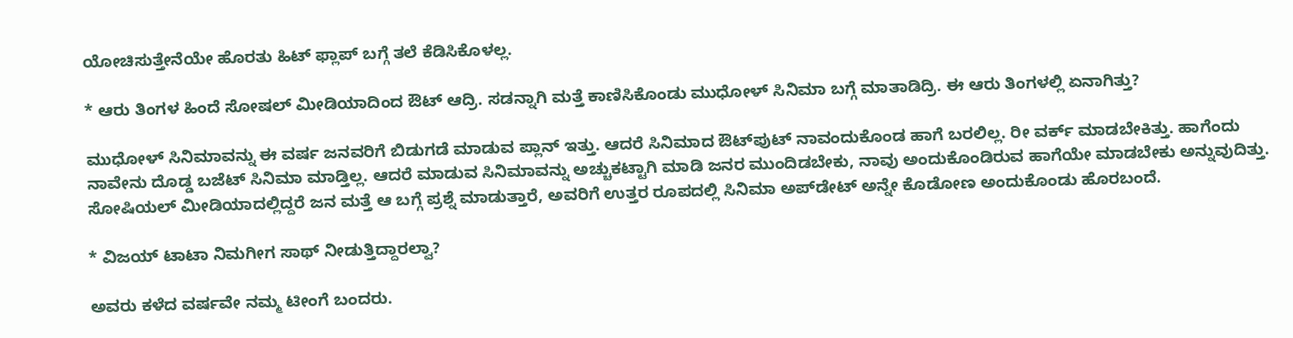ಯೋಚಿಸುತ್ತೇನೆಯೇ ಹೊರತು ಹಿಟ್‌ ಫ್ಲಾಪ್‌ ಬಗ್ಗೆ ತಲೆ ಕೆಡಿಸಿಕೊಳಲ್ಲ.

* ಆರು ತಿಂಗಳ ಹಿಂದೆ ಸೋಷಲ್‌ ಮೀಡಿಯಾದಿಂದ ಔಟ್ ಆದ್ರಿ. ಸಡನ್ನಾಗಿ ಮತ್ತೆ ಕಾಣಿಸಿಕೊಂಡು ಮುಧೋಳ್‌ ಸಿನಿಮಾ ಬಗ್ಗೆ ಮಾತಾಡಿದ್ರಿ. ಈ ಆರು ತಿಂಗಳಲ್ಲಿ ಏನಾಗಿತ್ತು?

ಮುಧೋಳ್ ಸಿನಿಮಾವನ್ನು ಈ ವರ್ಷ ಜನವರಿಗೆ ಬಿಡುಗಡೆ ಮಾಡುವ ಪ್ಲಾನ್‌ ಇತ್ತು. ಆದರೆ ಸಿನಿಮಾದ ಔಟ್‌ಪುಟ್‌ ನಾವಂದುಕೊಂಡ ಹಾಗೆ ಬರಲಿಲ್ಲ. ರೀ ವರ್ಕ್‌ ಮಾಡಬೇಕಿತ್ತು. ಹಾಗೆಂದು ನಾವೇನು ದೊಡ್ಡ ಬಜೆಟ್‌ ಸಿನಿಮಾ ಮಾಡ್ತಿಲ್ಲ. ಆದರೆ ಮಾಡುವ ಸಿನಿಮಾವನ್ನು ಅಚ್ಚುಕಟ್ಟಾಗಿ ಮಾಡಿ ಜನರ ಮುಂದಿಡಬೇಕು, ನಾವು ಅಂದುಕೊಂಡಿರುವ ಹಾಗೆಯೇ ಮಾಡಬೇಕು ಅನ್ನುವುದಿತ್ತು. ಸೋಷಿಯಲ್‌ ಮೀಡಿಯಾದಲ್ಲಿದ್ದರೆ ಜನ ಮತ್ತೆ ಆ ಬಗ್ಗೆ ಪ್ರಶ್ನೆ ಮಾಡುತ್ತಾರೆ, ಅವರಿಗೆ ಉತ್ತರ ರೂಪದಲ್ಲಿ ಸಿನಿಮಾ ಅಪ್‌ಡೇಟ್‌ ಅನ್ನೇ ಕೊಡೋಣ ಅಂದುಕೊಂಡು ಹೊರಬಂದೆ.

* ವಿಜಯ್‌ ಟಾಟಾ ನಿಮಗೀಗ ಸಾಥ್‌ ನೀಡುತ್ತಿದ್ದಾರಲ್ವಾ?

ಅವರು ಕಳೆದ ವರ್ಷವೇ ನಮ್ಮ ಟೀಂಗೆ ಬಂದರು.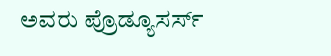ಅವರು ಪ್ರೊಡ್ಯೂಸರ್ಸ್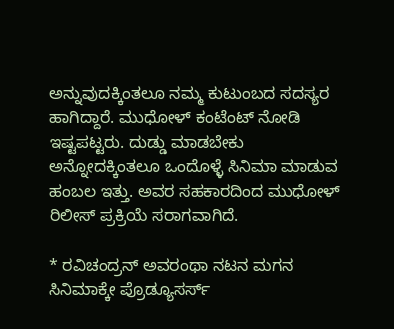ಅನ್ನುವುದಕ್ಕಿಂತಲೂ ನಮ್ಮ ಕುಟುಂಬದ ಸದಸ್ಯರ ಹಾಗಿದ್ದಾರೆ. ಮುಧೋಳ್‌ ಕಂಟೆಂಟ್‌ ನೋಡಿ ಇಷ್ಟಪಟ್ಟರು. ದುಡ್ಡು ಮಾಡಬೇಕು ಅನ್ನೋದಕ್ಕಿಂತಲೂ ಒಂದೊಳ್ಳೆ ಸಿನಿಮಾ ಮಾಡುವ ಹಂಬಲ ಇತ್ತು. ಅವರ ಸಹಕಾರದಿಂದ ಮುಧೋಳ್‌ ರಿಲೀಸ್‌ ಪ್ರಕ್ರಿಯೆ ಸರಾಗವಾಗಿದೆ.

* ರವಿಚಂದ್ರನ್‌ ಅವರಂಥಾ ನಟನ ಮಗನ ಸಿನಿಮಾಕ್ಕೇ ಪ್ರೊಡ್ಯೂಸರ್ಸ್‌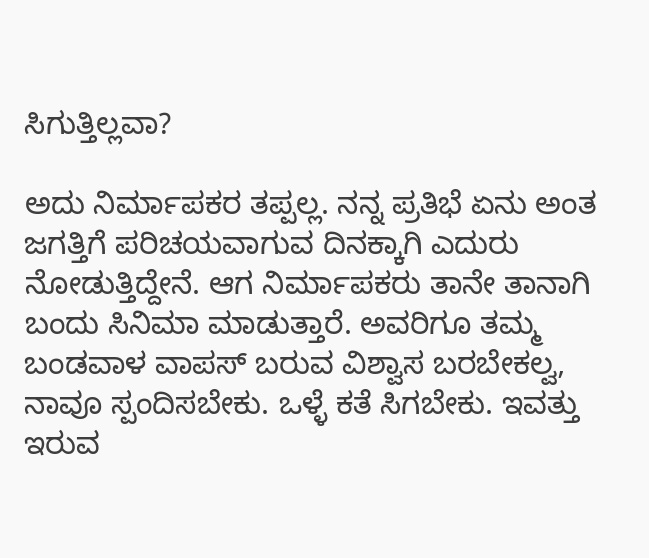ಸಿಗುತ್ತಿಲ್ಲವಾ?

ಅದು ನಿರ್ಮಾಪಕರ ತಪ್ಪಲ್ಲ. ನನ್ನ ಪ್ರತಿಭೆ ಏನು ಅಂತ ಜಗತ್ತಿಗೆ ಪರಿಚಯವಾಗುವ ದಿನಕ್ಕಾಗಿ ಎದುರು ನೋಡುತ್ತಿದ್ದೇನೆ. ಆಗ ನಿರ್ಮಾಪಕರು ತಾನೇ ತಾನಾಗಿ ಬಂದು ಸಿನಿಮಾ ಮಾಡುತ್ತಾರೆ. ಅವರಿಗೂ ತಮ್ಮ ಬಂಡವಾಳ ವಾಪಸ್‌ ಬರುವ ವಿಶ್ವಾಸ ಬರಬೇಕಲ್ವ, ನಾವೂ ಸ್ಪಂದಿಸಬೇಕು. ಒಳ್ಳೆ ಕತೆ ಸಿಗಬೇಕು. ಇವತ್ತು ಇರುವ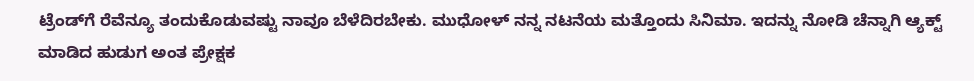ಟ್ರೆಂಡ್‌ಗೆ ರೆವೆನ್ಯೂ ತಂದುಕೊಡುವಷ್ಟು ನಾವೂ ಬೆಳೆದಿರಬೇಕು. ಮುಧೋಳ್‌ ನನ್ನ ನಟನೆಯ ಮತ್ತೊಂದು ಸಿನಿಮಾ. ಇದನ್ನು ನೋಡಿ ಚೆನ್ನಾಗಿ ಆ್ಯಕ್ಟ್‌ ಮಾಡಿದ ಹುಡುಗ ಅಂತ ಪ್ರೇಕ್ಷಕ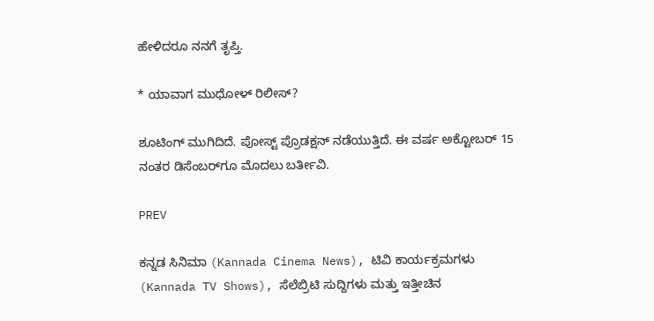ಹೇಳಿದರೂ ನನಗೆ ತೃಪ್ತಿ.

* ಯಾವಾಗ ಮುಧೋಳ್‌ ರಿಲೀಸ್‌?

ಶೂಟಿಂಗ್‌ ಮುಗಿದಿದೆ. ಪೋಸ್ಟ್‌ ಪ್ರೊಡಕ್ಷನ್‌ ನಡೆಯುತ್ತಿದೆ. ಈ ವರ್ಷ ಅಕ್ಟೋಬರ್‌ 15 ನಂತರ ಡಿಸೆಂಬರ್‌ಗೂ ಮೊದಲು ಬರ್ತೀವಿ.

PREV

ಕನ್ನಡ ಸಿನಿಮಾ (Kannada Cinema News), ಟಿವಿ ಕಾರ್ಯಕ್ರಮಗಳು (Kannada TV Shows), ಸೆಲೆಬ್ರಿಟಿ ಸುದ್ದಿಗಳು ಮತ್ತು ಇತ್ತೀಚಿನ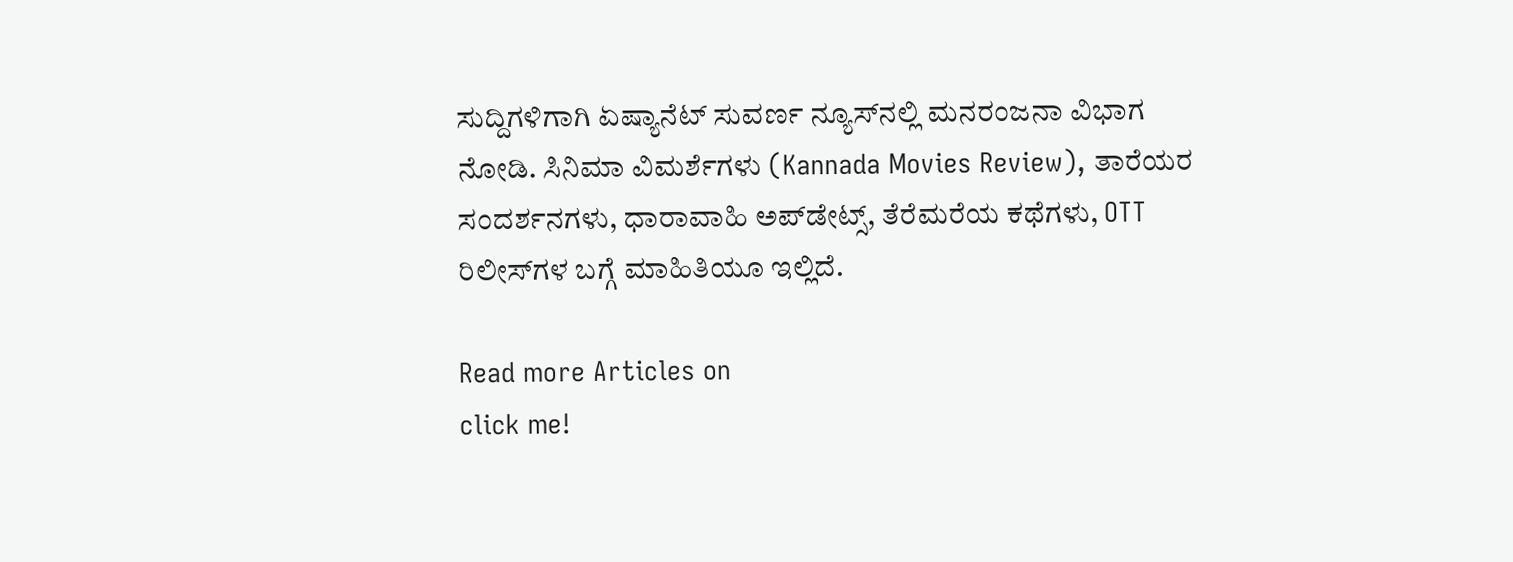ಸುದ್ದಿಗಳಿಗಾಗಿ ಏಷ್ಯಾನೆಟ್ ಸುವರ್ಣ ನ್ಯೂಸ್‌ನಲ್ಲಿ ಮನರಂಜನಾ ವಿಭಾಗ ನೋಡಿ. ಸಿನಿಮಾ ವಿಮರ್ಶೆಗಳು (Kannada Movies Review), ತಾರೆಯರ ಸಂದರ್ಶನಗಳು, ಧಾರಾವಾಹಿ ಅಪ್‌ಡೇಟ್ಸ್‌, ತೆರೆಮರೆಯ ಕಥೆಗಳು, OTT ರಿಲೀಸ್‌ಗಳ ಬಗ್ಗೆ ಮಾಹಿತಿಯೂ ಇಲ್ಲಿದೆ.

Read more Articles on
click me!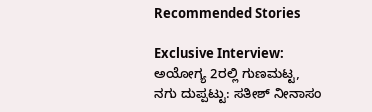Recommended Stories

Exclusive Interview: ಅಯೋಗ್ಯ 2ರಲ್ಲಿ ಗುಣಮಟ್ಟ, ನಗು ದುಪ್ಪಟ್ಟು: ಸತೀಶ್ ನೀನಾಸಂ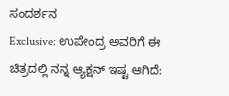ಸಂದರ್ಶನ
Exclusive: ಉಪೇಂದ್ರ ಅವರಿಗೆ ಈ ಚಿತ್ರದಲ್ಲಿ ನನ್ನ ಆ್ಯಕ್ಷನ್‌ ಇಷ್ಟ ಆಗಿದೆ: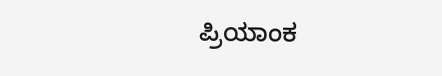ಪ್ರಿಯಾಂಕ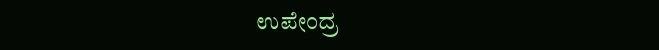ಉಪೇಂದ್ರ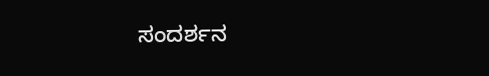ಸಂದರ್ಶನ